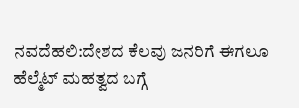ನವದೆಹಲಿ:ದೇಶದ ಕೆಲವು ಜನರಿಗೆ ಈಗಲೂ ಹೆಲ್ಮೆಟ್ ಮಹತ್ವದ ಬಗ್ಗೆ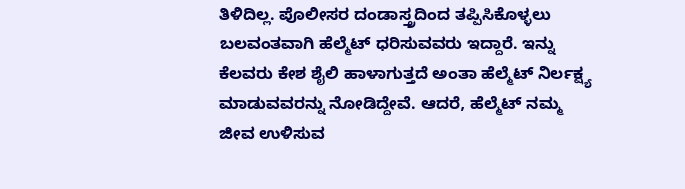ತಿಳಿದಿಲ್ಲ. ಪೊಲೀಸರ ದಂಡಾಸ್ತ್ರದಿಂದ ತಪ್ಪಿಸಿಕೊಳ್ಳಲು ಬಲವಂತವಾಗಿ ಹೆಲ್ಮೆಟ್ ಧರಿಸುವವರು ಇದ್ದಾರೆ. ಇನ್ನು ಕೆಲವರು ಕೇಶ ಶೈಲಿ ಹಾಳಾಗುತ್ತದೆ ಅಂತಾ ಹೆಲ್ಮೆಟ್ ನಿರ್ಲಕ್ಷ್ಯ ಮಾಡುವವರನ್ನು ನೋಡಿದ್ದೇವೆ. ಆದರೆ, ಹೆಲ್ಮೆಟ್ ನಮ್ಮ ಜೀವ ಉಳಿಸುವ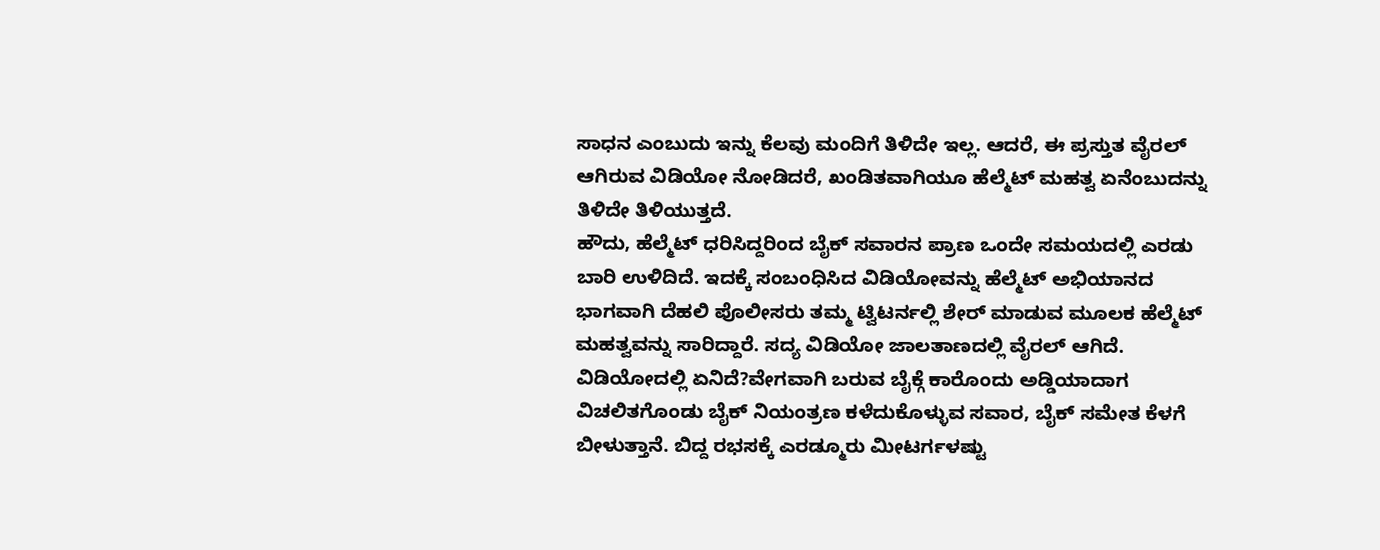ಸಾಧನ ಎಂಬುದು ಇನ್ನು ಕೆಲವು ಮಂದಿಗೆ ತಿಳಿದೇ ಇಲ್ಲ. ಆದರೆ, ಈ ಪ್ರಸ್ತುತ ವೈರಲ್ ಆಗಿರುವ ವಿಡಿಯೋ ನೋಡಿದರೆ, ಖಂಡಿತವಾಗಿಯೂ ಹೆಲ್ಮೆಟ್ ಮಹತ್ವ ಏನೆಂಬುದನ್ನು ತಿಳಿದೇ ತಿಳಿಯುತ್ತದೆ.
ಹೌದು, ಹೆಲ್ಮೆಟ್ ಧರಿಸಿದ್ದರಿಂದ ಬೈಕ್ ಸವಾರನ ಪ್ರಾಣ ಒಂದೇ ಸಮಯದಲ್ಲಿ ಎರಡು ಬಾರಿ ಉಳಿದಿದೆ. ಇದಕ್ಕೆ ಸಂಬಂಧಿಸಿದ ವಿಡಿಯೋವನ್ನು ಹೆಲ್ಮೆಟ್ ಅಭಿಯಾನದ ಭಾಗವಾಗಿ ದೆಹಲಿ ಪೊಲೀಸರು ತಮ್ಮ ಟ್ವಿಟರ್ನಲ್ಲಿ ಶೇರ್ ಮಾಡುವ ಮೂಲಕ ಹೆಲ್ಮೆಟ್ ಮಹತ್ವವನ್ನು ಸಾರಿದ್ದಾರೆ. ಸದ್ಯ ವಿಡಿಯೋ ಜಾಲತಾಣದಲ್ಲಿ ವೈರಲ್ ಆಗಿದೆ.
ವಿಡಿಯೋದಲ್ಲಿ ಏನಿದೆ?ವೇಗವಾಗಿ ಬರುವ ಬೈಕ್ಗೆ ಕಾರೊಂದು ಅಡ್ಡಿಯಾದಾಗ ವಿಚಲಿತಗೊಂಡು ಬೈಕ್ ನಿಯಂತ್ರಣ ಕಳೆದುಕೊಳ್ಳುವ ಸವಾರ, ಬೈಕ್ ಸಮೇತ ಕೆಳಗೆ ಬೀಳುತ್ತಾನೆ. ಬಿದ್ದ ರಭಸಕ್ಕೆ ಎರಡ್ಮೂರು ಮೀಟರ್ಗಳಷ್ಟು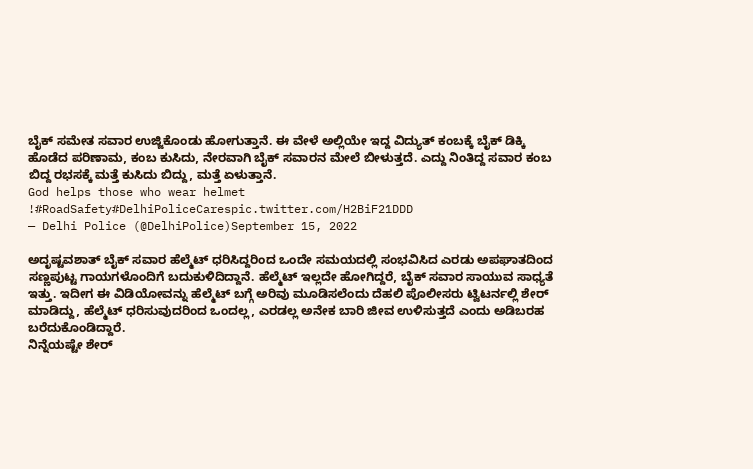ಬೈಕ್ ಸಮೇತ ಸವಾರ ಉಜ್ಜಿಕೊಂಡು ಹೋಗುತ್ತಾನೆ. ಈ ವೇಳೆ ಅಲ್ಲಿಯೇ ಇದ್ದ ವಿದ್ಯುತ್ ಕಂಬಕ್ಕೆ ಬೈಕ್ ಡಿಕ್ಕಿ ಹೊಡೆದ ಪರಿಣಾಮ, ಕಂಬ ಕುಸಿದು, ನೇರವಾಗಿ ಬೈಕ್ ಸವಾರನ ಮೇಲೆ ಬೀಳುತ್ತದೆ. ಎದ್ದು ನಿಂತಿದ್ದ ಸವಾರ ಕಂಬ ಬಿದ್ದ ರಭಸಕ್ಕೆ ಮತ್ತೆ ಕುಸಿದು ಬಿದ್ದು, ಮತ್ತೆ ಏಳುತ್ತಾನೆ.
God helps those who wear helmet !#RoadSafety#DelhiPoliceCarespic.twitter.com/H2BiF21DDD
— Delhi Police (@DelhiPolice)September 15, 2022

ಅದೃಷ್ಟವಶಾತ್ ಬೈಕ್ ಸವಾರ ಹೆಲ್ಮೆಟ್ ಧರಿಸಿದ್ದರಿಂದ ಒಂದೇ ಸಮಯದಲ್ಲಿ ಸಂಭವಿಸಿದ ಎರಡು ಅಪಘಾತದಿಂದ ಸಣ್ಣಪುಟ್ಟ ಗಾಯಗಳೊಂದಿಗೆ ಬದುಕುಳಿದಿದ್ದಾನೆ. ಹೆಲ್ಮೆಟ್ ಇಲ್ಲದೇ ಹೋಗಿದ್ದರೆ, ಬೈಕ್ ಸವಾರ ಸಾಯುವ ಸಾಧ್ಯತೆ ಇತ್ತು. ಇದೀಗ ಈ ವಿಡಿಯೋವನ್ನು ಹೆಲ್ಮೆಟ್ ಬಗ್ಗೆ ಅರಿವು ಮೂಡಿಸಲೆಂದು ದೆಹಲಿ ಪೊಲೀಸರು ಟ್ವಿಟರ್ನಲ್ಲಿ ಶೇರ್ ಮಾಡಿದ್ದು, ಹೆಲ್ಮೆಟ್ ಧರಿಸುವುದರಿಂದ ಒಂದಲ್ಲ, ಎರಡಲ್ಲ ಅನೇಕ ಬಾರಿ ಜೀವ ಉಳಿಸುತ್ತದೆ ಎಂದು ಅಡಿಬರಹ ಬರೆದುಕೊಂಡಿದ್ದಾರೆ.
ನಿನ್ನೆಯಷ್ಟೇ ಶೇರ್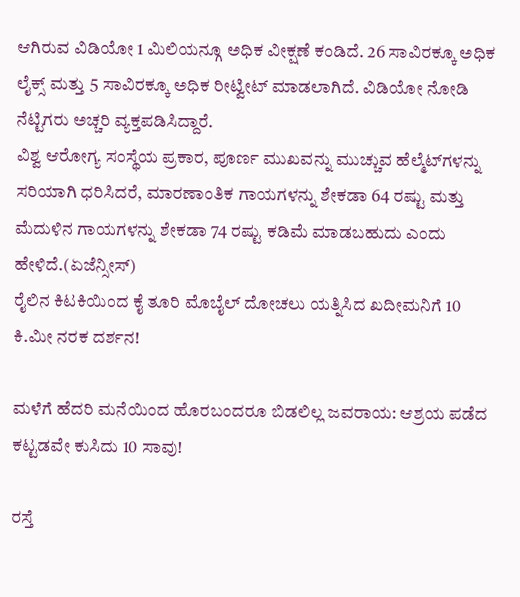ಆಗಿರುವ ವಿಡಿಯೋ 1 ಮಿಲಿಯನ್ಗೂ ಅಧಿಕ ವೀಕ್ಷಣೆ ಕಂಡಿದೆ. 26 ಸಾವಿರಕ್ಕೂ ಅಧಿಕ ಲೈಕ್ಸ್ ಮತ್ತು 5 ಸಾವಿರಕ್ಕೂ ಅಧಿಕ ರೀಟ್ವೀಟ್ ಮಾಡಲಾಗಿದೆ. ವಿಡಿಯೋ ನೋಡಿ ನೆಟ್ಟಿಗರು ಅಚ್ಚರಿ ವ್ಯಕ್ತಪಡಿಸಿದ್ದಾರೆ.
ವಿಶ್ವ ಆರೋಗ್ಯ ಸಂಸ್ಥೆಯ ಪ್ರಕಾರ, ಪೂರ್ಣ ಮುಖವನ್ನು ಮುಚ್ಚುವ ಹೆಲ್ಮೆಟ್‌ಗಳನ್ನು ಸರಿಯಾಗಿ ಧರಿಸಿದರೆ, ಮಾರಣಾಂತಿಕ ಗಾಯಗಳನ್ನು ಶೇಕಡಾ 64 ರಷ್ಟು ಮತ್ತು ಮೆದುಳಿನ ಗಾಯಗಳನ್ನು ಶೇಕಡಾ 74 ರಷ್ಟು ಕಡಿಮೆ ಮಾಡಬಹುದು ಎಂದು ಹೇಳಿದೆ.(ಏಜೆನ್ಸೀಸ್)
ರೈಲಿನ ಕಿಟಕಿಯಿಂದ ಕೈ ತೂರಿ ಮೊಬೈಲ್ ದೋಚಲು ಯತ್ನಿಸಿದ ಖದೀಮನಿಗೆ 10 ಕಿ.ಮೀ ನರಕ ದರ್ಶನ!

ಮಳೆಗೆ ಹೆದರಿ ಮನೆಯಿಂದ ಹೊರಬಂದರೂ ಬಿಡಲಿಲ್ಲ ಜವರಾಯ: ಆಶ್ರಯ ಪಡೆದ ಕಟ್ಟಡವೇ ಕುಸಿದು 10 ಸಾವು!

ರಸ್ತೆ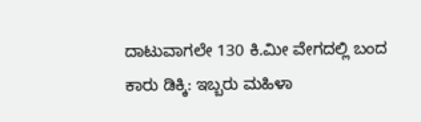ದಾಟುವಾಗಲೇ 130 ಕಿ.ಮೀ ವೇಗದಲ್ಲಿ ಬಂದ ಕಾರು ಡಿಕ್ಕಿ: ಇಬ್ಬರು ಮಹಿಳಾ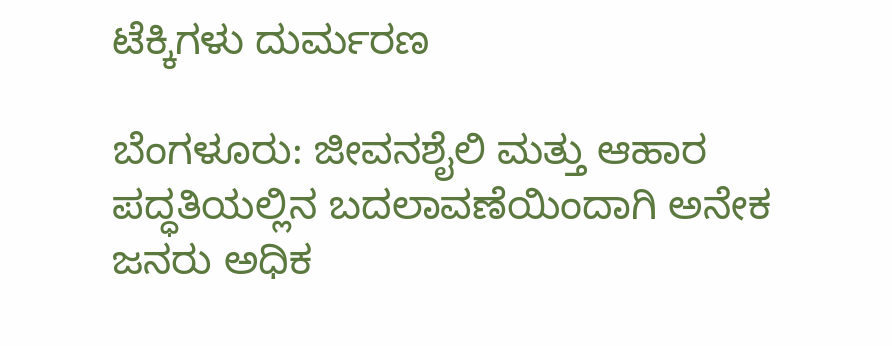ಟೆಕ್ಕಿಗಳು ದುರ್ಮರಣ

ಬೆಂಗಳೂರು: ಜೀವನಶೈಲಿ ಮತ್ತು ಆಹಾರ ಪದ್ಧತಿಯಲ್ಲಿನ ಬದಲಾವಣೆಯಿಂದಾಗಿ ಅನೇಕ ಜನರು ಅಧಿಕ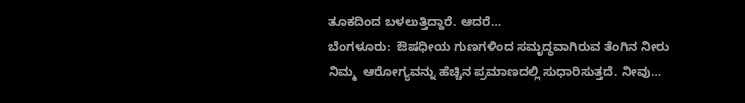ತೂಕದಿಂದ ಬಳಲುತ್ತಿದ್ದಾರೆ. ಆದರೆ…
ಬೆಂಗಳೂರು:  ಔಷಧೀಯ ಗುಣಗಳಿಂದ ಸಮೃದ್ಧವಾಗಿರುವ ತೆಂಗಿನ ನೀರು ನಿಮ್ಮ  ಆರೋಗ್ಯವನ್ನು ಹೆಚ್ಚಿನ ಪ್ರಮಾಣದಲ್ಲಿ ಸುಧಾರಿಸುತ್ತದೆ. ನೀವು…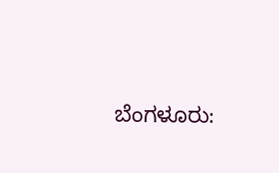ಬೆಂಗಳೂರು: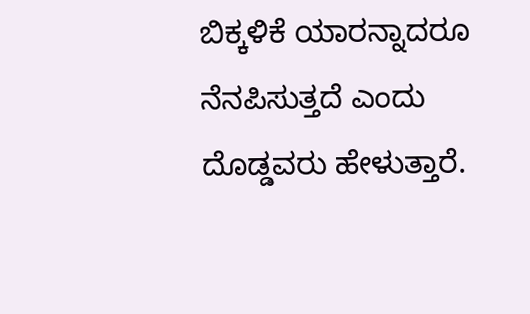ಬಿಕ್ಕಳಿಕೆ ಯಾರನ್ನಾದರೂ ನೆನಪಿಸುತ್ತದೆ ಎಂದು ದೊಡ್ಡವರು ಹೇಳುತ್ತಾರೆ.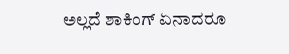ಅಲ್ಲದೆ ಶಾಕಿಂಗ್ ಏನಾದರೂ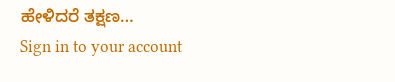ಹೇಳಿದರೆ ತಕ್ಷಣ…
Sign in to your account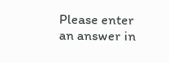Please enter an answer in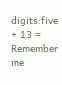digits:five + 13 =
Remember me